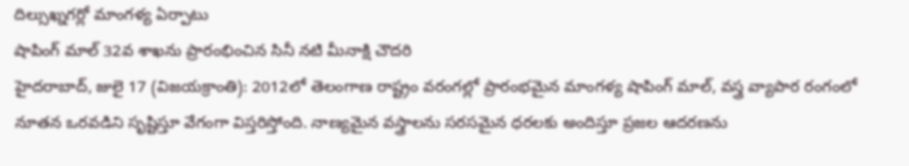దిల్సుఖ్నగర్లో మాంగళ్య ఏర్పాటు
షాపింగ్ మాల్ 32వ శాఖను ప్రారంభించిన సినీ నటి మీనాక్షి చౌదరి
హైదరాబాద్, జులై 17 (విజయక్రాంతి): 2012లో తెలంగాణ రాష్ట్రం వరంగల్లో ప్రారంభమైన మాంగళ్య షాపింగ్ మాల్, వస్త్ర వ్యాపార రంగంలో నూతన ఒరవడిని సృష్టిస్తూ వేగంగా విస్తరిస్తోంది. నాణ్యమైన వస్త్రాలను సరసమైన ధరలకు అందిస్తూ ప్రజల ఆదరణను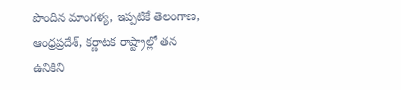పొందిన మాంగళ్య, ఇప్పటికే తెలంగాణ, ఆంధ్రప్రదేశ్, కర్ణాటక రాష్ట్రాల్లో తన ఉనికిని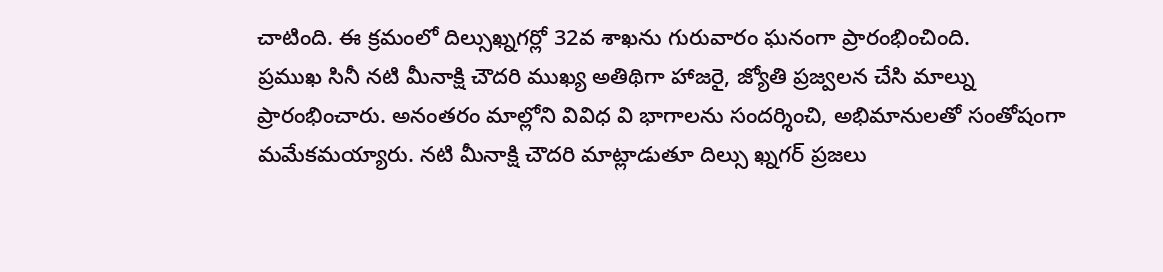చాటింది. ఈ క్రమంలో దిల్సుఖ్నగర్లో 32వ శాఖను గురువారం ఘనంగా ప్రారంభించింది.
ప్రముఖ సినీ నటి మీనాక్షి చౌదరి ముఖ్య అతిథిగా హాజరై, జ్యోతి ప్రజ్వలన చేసి మాల్ను ప్రారంభించారు. అనంతరం మాల్లోని వివిధ వి భాగాలను సందర్శించి, అభిమానులతో సంతోషంగా మమేకమయ్యారు. నటి మీనాక్షి చౌదరి మాట్లాడుతూ దిల్సు ఖ్నగర్ ప్రజలు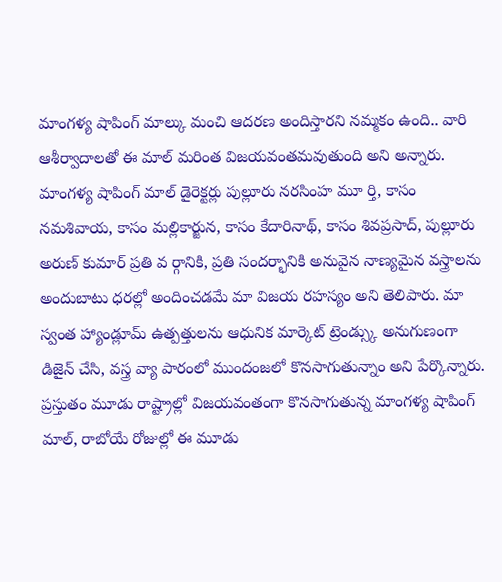మాంగళ్య షాపింగ్ మాల్కు మంచి ఆదరణ అందిస్తారని నమ్మకం ఉంది.. వారి ఆశీర్వాదాలతో ఈ మాల్ మరింత విజయవంతమవుతుంది అని అన్నారు.
మాంగళ్య షాపింగ్ మాల్ డైరెక్టర్లు పుల్లూరు నరసింహ మూ ర్తి, కాసం నమశివాయ, కాసం మల్లికార్జున, కాసం కేదారినాథ్, కాసం శివప్రసాద్, పుల్లూరు అరుణ్ కుమార్ ప్రతి వ ర్గానికి, ప్రతి సందర్భానికి అనువైన నాణ్యమైన వస్త్రాలను అందుబాటు ధరల్లో అందించడమే మా విజయ రహస్యం అని తెలిపారు. మా స్వంత హ్యాండ్లూమ్ ఉత్పత్తులను ఆధునిక మార్కెట్ ట్రెండ్స్కు అనుగుణంగా డిజైన్ చేసి, వస్త్ర వ్యా పారంలో ముందంజలో కొనసాగుతున్నాం అని పేర్కొన్నారు.
ప్రస్తుతం మూడు రాష్ట్రాల్లో విజయవంతంగా కొనసాగుతున్న మాంగళ్య షాపింగ్ మాల్, రాబోయే రోజుల్లో ఈ మూడు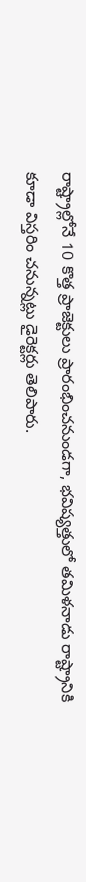రాష్ట్రాల్లోనే 10 కొత్త ప్రాజెక్టులు ప్రారంభించనుండగా, భవిష్యత్తులో తమిళనాడు రాష్ట్రానికి కూడా విస్తరిం చనున్నట్లు డైరెక్టర్లు తెలిపారు.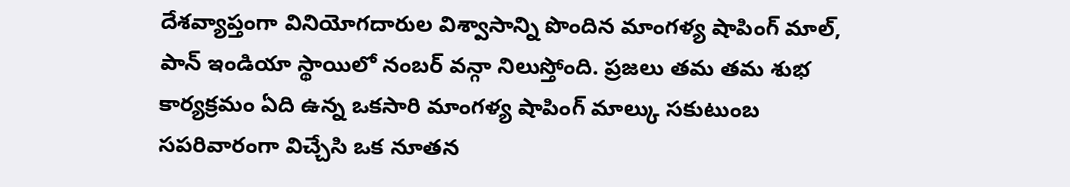దేశవ్యాప్తంగా వినియోగదారుల విశ్వాసాన్ని పొందిన మాంగళ్య షాపింగ్ మాల్, పాన్ ఇండియా స్థాయిలో నంబర్ వన్గా నిలుస్తోంది. ప్రజలు తమ తమ శుభ కార్యక్రమం ఏది ఉన్న ఒకసారి మాంగళ్య షాపింగ్ మాల్కు సకుటుంబ సపరివారంగా విచ్చేసి ఒక నూతన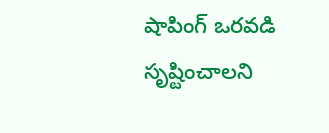షాపింగ్ ఒరవడి సృష్టించాలని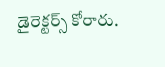డైరెక్టర్స్ కోరారు.